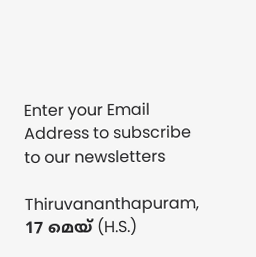Enter your Email Address to subscribe to our newsletters

Thiruvananthapuram, 17 മെയ് (H.S.)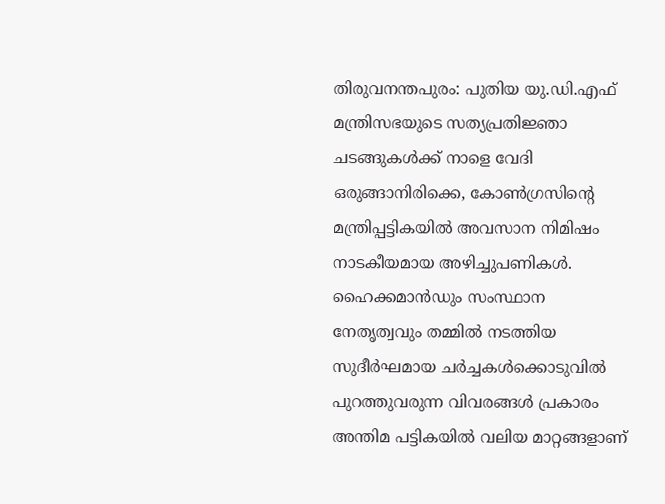തിരുവനന്തപുരം: പുതിയ യു.ഡി.എഫ് മന്ത്രിസഭയുടെ സത്യപ്രതിജ്ഞാ ചടങ്ങുകൾക്ക് നാളെ വേദി ഒരുങ്ങാനിരിക്കെ, കോൺഗ്രസിന്റെ മന്ത്രിപ്പട്ടികയിൽ അവസാന നിമിഷം നാടകീയമായ അഴിച്ചുപണികൾ. ഹൈക്കമാൻഡും സംസ്ഥാന നേതൃത്വവും തമ്മിൽ നടത്തിയ സുദീർഘമായ ചർച്ചകൾക്കൊടുവിൽ പുറത്തുവരുന്ന വിവരങ്ങൾ പ്രകാരം അന്തിമ പട്ടികയിൽ വലിയ മാറ്റങ്ങളാണ്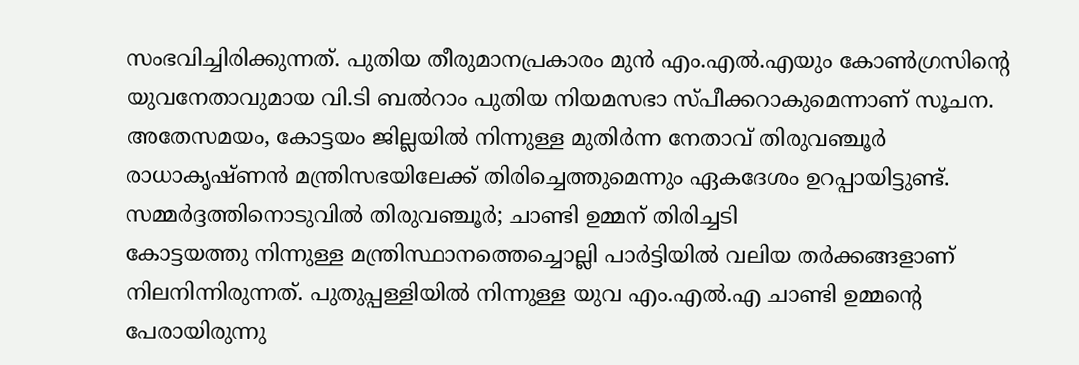സംഭവിച്ചിരിക്കുന്നത്. പുതിയ തീരുമാനപ്രകാരം മുൻ എം.എൽ.എയും കോൺഗ്രസിന്റെ യുവനേതാവുമായ വി.ടി ബൽറാം പുതിയ നിയമസഭാ സ്പീക്കറാകുമെന്നാണ് സൂചന. അതേസമയം, കോട്ടയം ജില്ലയിൽ നിന്നുള്ള മുതിർന്ന നേതാവ് തിരുവഞ്ചൂർ രാധാകൃഷ്ണൻ മന്ത്രിസഭയിലേക്ക് തിരിച്ചെത്തുമെന്നും ഏകദേശം ഉറപ്പായിട്ടുണ്ട്.
സമ്മർദ്ദത്തിനൊടുവിൽ തിരുവഞ്ചൂർ; ചാണ്ടി ഉമ്മന് തിരിച്ചടി
കോട്ടയത്തു നിന്നുള്ള മന്ത്രിസ്ഥാനത്തെച്ചൊല്ലി പാർട്ടിയിൽ വലിയ തർക്കങ്ങളാണ് നിലനിന്നിരുന്നത്. പുതുപ്പള്ളിയിൽ നിന്നുള്ള യുവ എം.എൽ.എ ചാണ്ടി ഉമ്മന്റെ പേരായിരുന്നു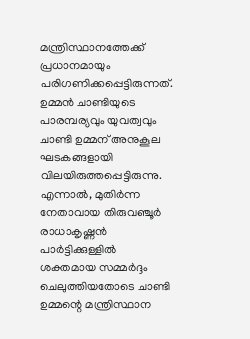മന്ത്രിസ്ഥാനത്തേക്ക് പ്രധാനമായും പരിഗണിക്കപ്പെട്ടിരുന്നത്. ഉമ്മൻ ചാണ്ടിയുടെ പാരമ്പര്യവും യുവത്വവും ചാണ്ടി ഉമ്മന് അനുകൂല ഘടകങ്ങളായി വിലയിരുത്തപ്പെട്ടിരുന്നു. എന്നാൽ, മുതിർന്ന നേതാവായ തിരുവഞ്ചൂർ രാധാകൃഷ്ണൻ പാർട്ടിക്കുള്ളിൽ ശക്തമായ സമ്മർദ്ദം ചെലുത്തിയതോടെ ചാണ്ടി ഉമ്മന്റെ മന്ത്രിസ്ഥാന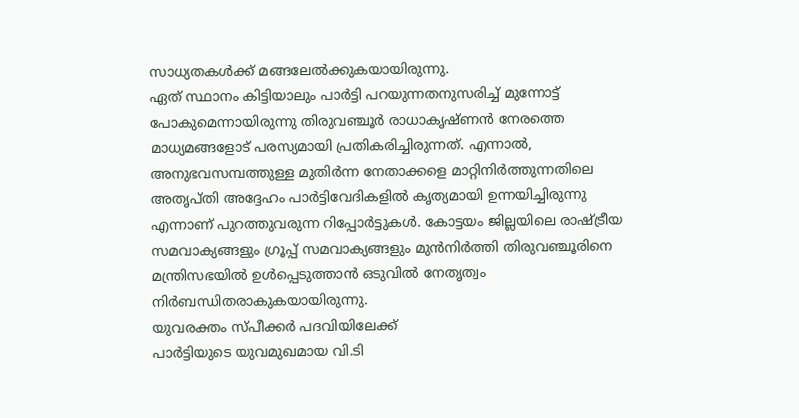സാധ്യതകൾക്ക് മങ്ങലേൽക്കുകയായിരുന്നു.
ഏത് സ്ഥാനം കിട്ടിയാലും പാർട്ടി പറയുന്നതനുസരിച്ച് മുന്നോട്ട് പോകുമെന്നായിരുന്നു തിരുവഞ്ചൂർ രാധാകൃഷ്ണൻ നേരത്തെ മാധ്യമങ്ങളോട് പരസ്യമായി പ്രതികരിച്ചിരുന്നത്. എന്നാൽ, അനുഭവസമ്പത്തുള്ള മുതിർന്ന നേതാക്കളെ മാറ്റിനിർത്തുന്നതിലെ അതൃപ്തി അദ്ദേഹം പാർട്ടിവേദികളിൽ കൃത്യമായി ഉന്നയിച്ചിരുന്നു എന്നാണ് പുറത്തുവരുന്ന റിപ്പോർട്ടുകൾ. കോട്ടയം ജില്ലയിലെ രാഷ്ട്രീയ സമവാക്യങ്ങളും ഗ്രൂപ്പ് സമവാക്യങ്ങളും മുൻനിർത്തി തിരുവഞ്ചൂരിനെ മന്ത്രിസഭയിൽ ഉൾപ്പെടുത്താൻ ഒടുവിൽ നേതൃത്വം നിർബന്ധിതരാകുകയായിരുന്നു.
യുവരക്തം സ്പീക്കർ പദവിയിലേക്ക്
പാർട്ടിയുടെ യുവമുഖമായ വി.ടി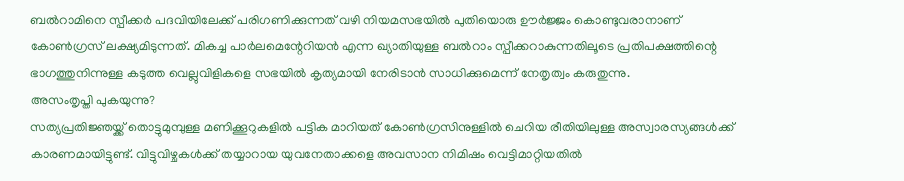ബൽറാമിനെ സ്പീക്കർ പദവിയിലേക്ക് പരിഗണിക്കുന്നത് വഴി നിയമസഭയിൽ പുതിയൊരു ഊർജ്ജം കൊണ്ടുവരാനാണ് കോൺഗ്രസ് ലക്ഷ്യമിടുന്നത്. മികച്ച പാർലമെന്റേറിയൻ എന്ന ഖ്യാതിയുള്ള ബൽറാം സ്പീക്കറാകുന്നതിലൂടെ പ്രതിപക്ഷത്തിന്റെ ഭാഗത്തുനിന്നുള്ള കടുത്ത വെല്ലുവിളികളെ സഭയിൽ കൃത്യമായി നേരിടാൻ സാധിക്കുമെന്ന് നേതൃത്വം കരുതുന്നു.
അസംതൃപ്തി പുകയുന്നു?
സത്യപ്രതിജ്ഞയ്ക്ക് തൊട്ടുമുമ്പുള്ള മണിക്കൂറുകളിൽ പട്ടിക മാറിയത് കോൺഗ്രസിനുള്ളിൽ ചെറിയ രീതിയിലുള്ള അസ്വാരസ്യങ്ങൾക്ക് കാരണമായിട്ടുണ്ട്. വിട്ടുവിഴ്ചകൾക്ക് തയ്യാറായ യുവനേതാക്കളെ അവസാന നിമിഷം വെട്ടിമാറ്റിയതിൽ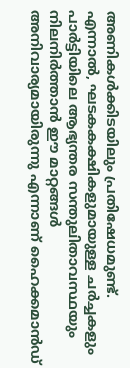അണികൾക്കിടയിലും പ്രതിഷേധമുണ്ട്. എന്നാൽ, ഘടകകക്ഷികളുമായുള്ള ചർച്ചകളും പാർട്ടിയിലെ ആഭ്യന്തര സന്തുലിതാവസ്ഥയും നിലനിർത്താൻ ഈ മാറ്റങ്ങൾ അനിവാര്യമായിരുന്നു എന്നാണ് ഹൈക്കമാൻഡ്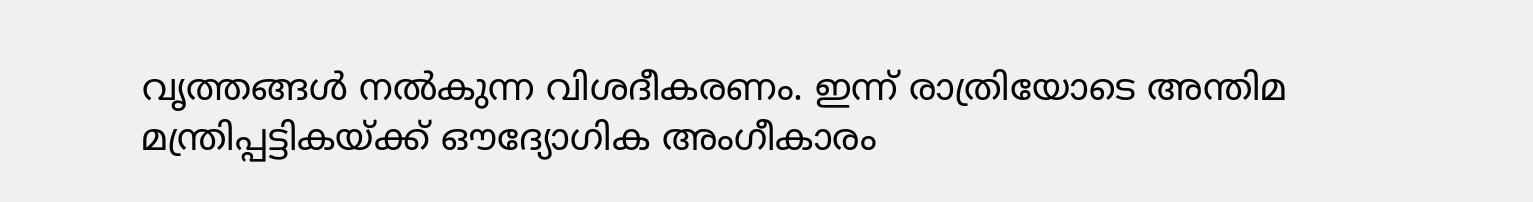വൃത്തങ്ങൾ നൽകുന്ന വിശദീകരണം. ഇന്ന് രാത്രിയോടെ അന്തിമ മന്ത്രിപ്പട്ടികയ്ക്ക് ഔദ്യോഗിക അംഗീകാരം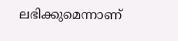ലഭിക്കുമെന്നാണ്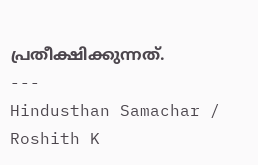പ്രതീക്ഷിക്കുന്നത്.
---
Hindusthan Samachar / Roshith K